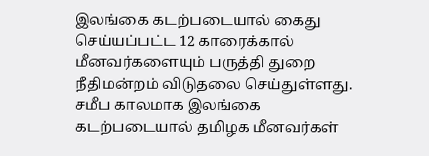இலங்கை கடற்படையால் கைது செய்யப்பட்ட 12 காரைக்கால் மீனவர்களையும் பருத்தி துறை நீதிமன்றம் விடுதலை செய்துள்ளது.
சமீப காலமாக இலங்கை கடற்படையால் தமிழக மீனவர்கள்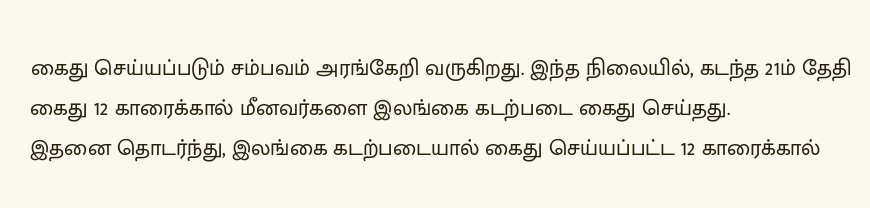கைது செய்யப்படும் சம்பவம் அரங்கேறி வருகிறது. இந்த நிலையில், கடந்த 21ம் தேதி கைது 12 காரைக்கால் மீனவர்களை இலங்கை கடற்படை கைது செய்தது.
இதனை தொடர்ந்து, இலங்கை கடற்படையால் கைது செய்யப்பட்ட 12 காரைக்கால்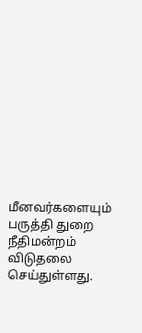மீனவர்களையும் பருத்தி துறை நீதிமன்றம் விடுதலை செய்துள்ளது.